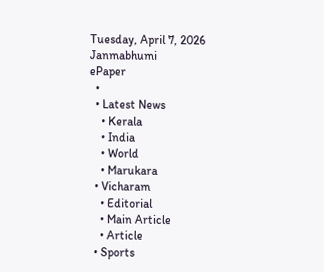Tuesday, April 7, 2026
Janmabhumi
ePaper
  •
  • Latest News
    • Kerala
    • India
    • World
    • Marukara
  • Vicharam
    • Editorial
    • Main Article
    • Article
  • Sports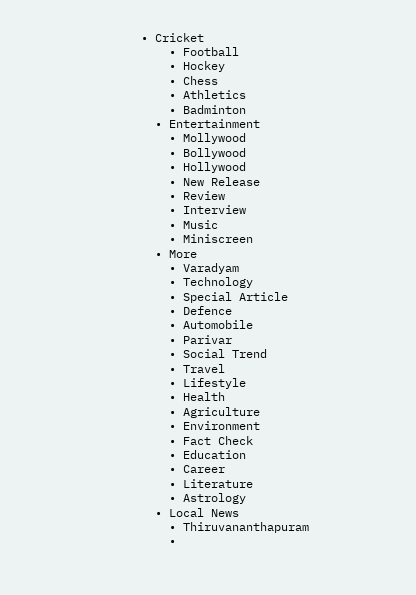• Cricket
    • Football
    • Hockey
    • Chess
    • Athletics
    • Badminton
  • Entertainment
    • Mollywood
    • Bollywood
    • Hollywood
    • New Release
    • Review
    • Interview
    • Music
    • Miniscreen
  • More
    • Varadyam
    • Technology
    • Special Article
    • Defence
    • Automobile
    • Parivar
    • Social Trend
    • Travel
    • Lifestyle
    • Health
    • Agriculture
    • Environment
    • Fact Check
    • Education
    • Career
    • Literature
    • Astrology
  • Local News
    • Thiruvananthapuram
    •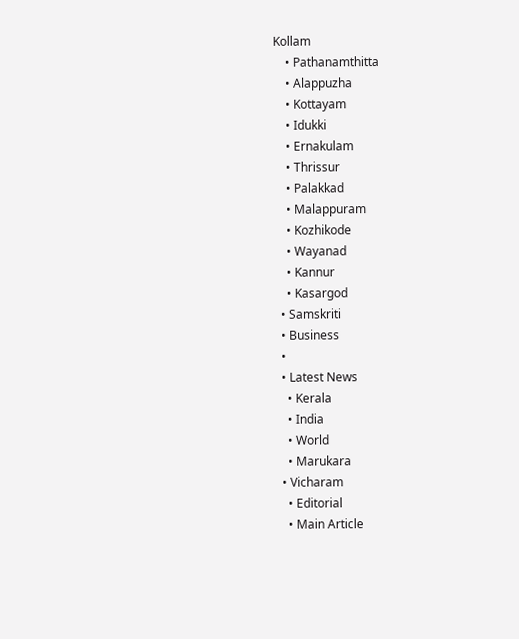Kollam
    • Pathanamthitta
    • Alappuzha
    • Kottayam
    • Idukki
    • Ernakulam
    • Thrissur
    • Palakkad
    • Malappuram
    • Kozhikode
    • Wayanad
    • Kannur
    • Kasargod
  • Samskriti
  • Business
  •
  • Latest News
    • Kerala
    • India
    • World
    • Marukara
  • Vicharam
    • Editorial
    • Main Article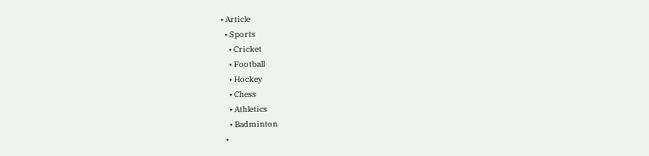• Article
  • Sports
    • Cricket
    • Football
    • Hockey
    • Chess
    • Athletics
    • Badminton
  •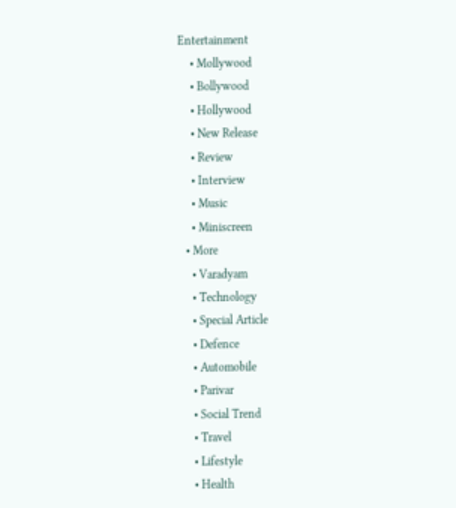Entertainment
    • Mollywood
    • Bollywood
    • Hollywood
    • New Release
    • Review
    • Interview
    • Music
    • Miniscreen
  • More
    • Varadyam
    • Technology
    • Special Article
    • Defence
    • Automobile
    • Parivar
    • Social Trend
    • Travel
    • Lifestyle
    • Health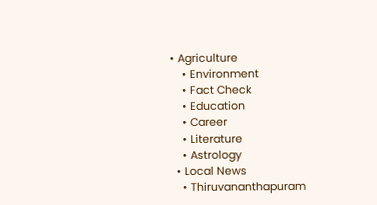• Agriculture
    • Environment
    • Fact Check
    • Education
    • Career
    • Literature
    • Astrology
  • Local News
    • Thiruvananthapuram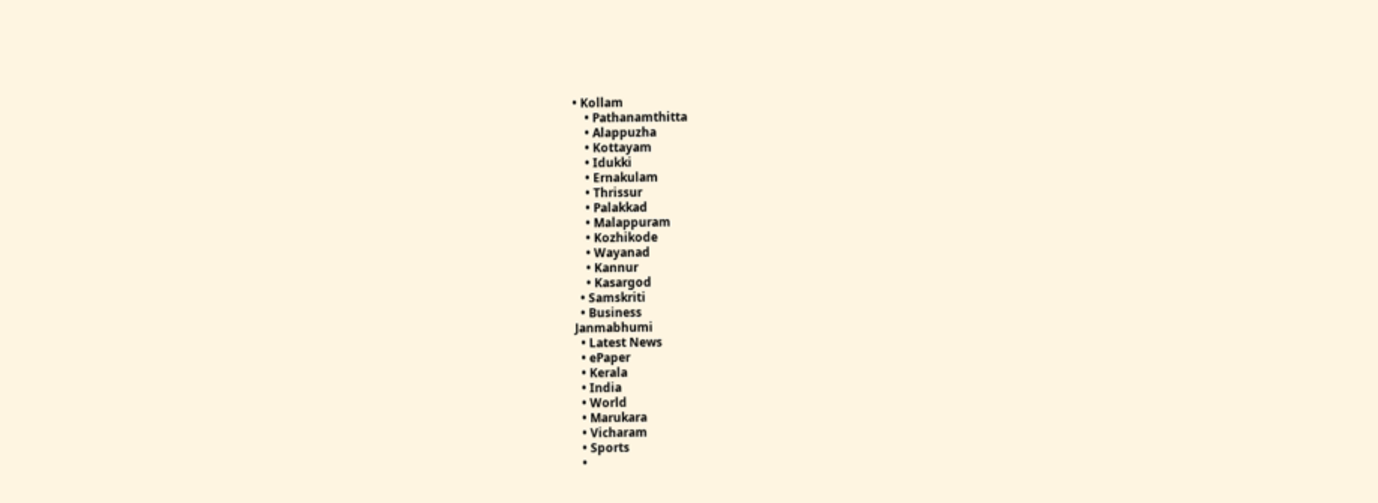• Kollam
    • Pathanamthitta
    • Alappuzha
    • Kottayam
    • Idukki
    • Ernakulam
    • Thrissur
    • Palakkad
    • Malappuram
    • Kozhikode
    • Wayanad
    • Kannur
    • Kasargod
  • Samskriti
  • Business
Janmabhumi
  • Latest News
  • ePaper
  • Kerala
  • India
  • World
  • Marukara
  • Vicharam
  • Sports
  •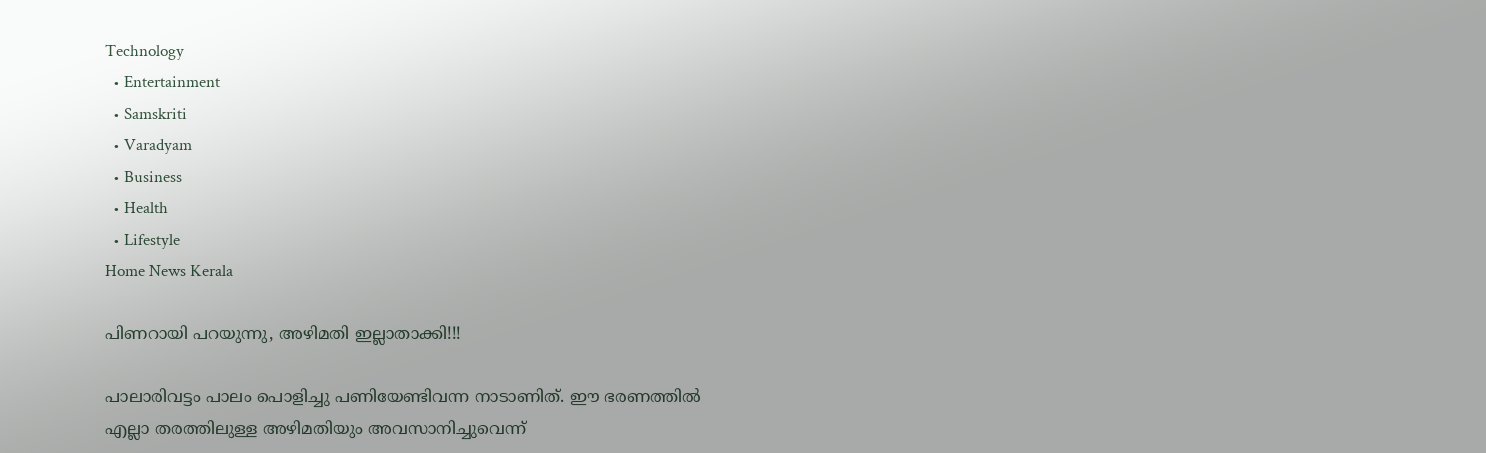Technology
  • Entertainment
  • Samskriti
  • Varadyam
  • Business
  • Health
  • Lifestyle
Home News Kerala

പിണറായി പറയുന്നു, അഴിമതി ഇല്ലാതാക്കി!!!

പാലാരിവട്ടം പാലം പൊളിച്ചു പണിയേണ്ടിവന്ന നാടാണിത്. ഈ ഭരണത്തില്‍ എല്ലാ തരത്തിലുള്ള അഴിമതിയും അവസാനിച്ചുവെന്ന്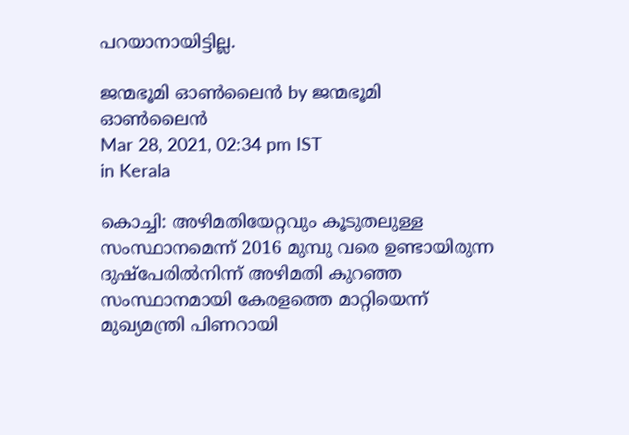പറയാനായിട്ടില്ല.

ജന്മഭൂമി ഓണ്‍ലൈന്‍ by ജന്മഭൂമി ഓണ്‍ലൈന്‍
Mar 28, 2021, 02:34 pm IST
in Kerala

കൊച്ചി: അഴിമതിയേറ്റവും കൂടുതലുള്ള സംസ്ഥാനമെന്ന് 2016 മുമ്പു വരെ ഉണ്ടായിരുന്ന ദുഷ്‌പേരില്‍നിന്ന് അഴിമതി കുറഞ്ഞ സംസ്ഥാനമായി കേരളത്തെ മാറ്റിയെന്ന് മുഖ്യമന്ത്രി പിണറായി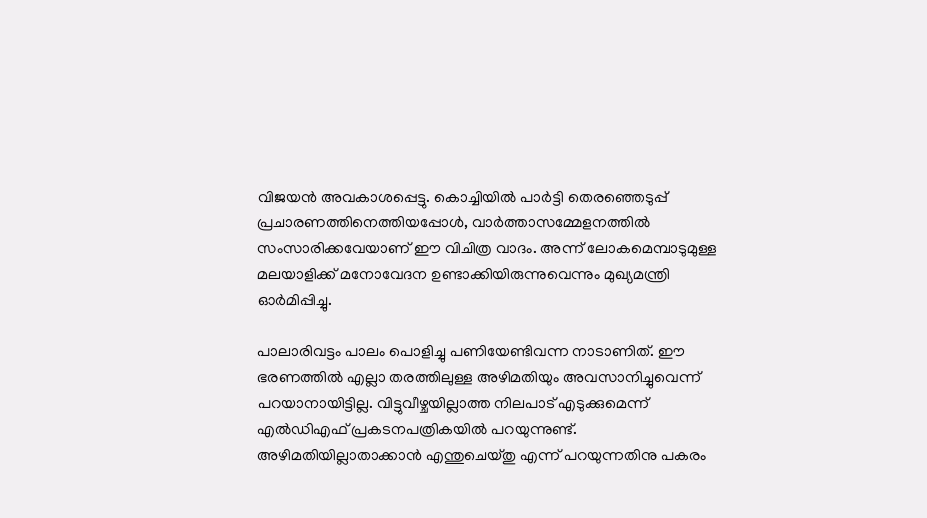വിജയന്‍ അവകാശപ്പെട്ടു. കൊച്ചിയില്‍ പാര്‍ട്ടി തെരഞ്ഞെടുപ്പ് പ്രചാരണത്തിനെത്തിയപ്പോള്‍, വാര്‍ത്താസമ്മേളനത്തില്‍ സംസാരിക്കവേയാണ് ഈ വിചിത്ര വാദം. അന്ന് ലോകമെമ്പാടുമുള്ള മലയാളിക്ക് മനോവേദന ഉണ്ടാക്കിയിരുന്നുവെന്നും മുഖ്യമന്ത്രി ഓര്‍മിപ്പിച്ചു.

പാലാരിവട്ടം പാലം പൊളിച്ചു പണിയേണ്ടിവന്ന നാടാണിത്. ഈ ഭരണത്തില്‍ എല്ലാ തരത്തിലുള്ള അഴിമതിയും അവസാനിച്ചുവെന്ന് പറയാനായിട്ടില്ല. വിട്ടുവീഴ്ചയില്ലാത്ത നിലപാട് എടുക്കുമെന്ന് എല്‍ഡിഎഫ് പ്രകടനപത്രികയില്‍ പറയുന്നുണ്ട്. അഴിമതിയില്ലാതാക്കാന്‍ എന്തുചെയ്തു എന്ന് പറയുന്നതിനു പകരം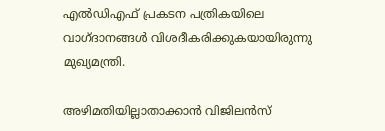എല്‍ഡിഎഫ് പ്രകടന പത്രികയിലെ വാഗ്ദാനങ്ങള്‍ വിശദീകരിക്കുകയായിരുന്നു മുഖ്യമന്ത്രി.

അഴിമതിയില്ലാതാക്കാന്‍ വിജിലന്‍സ്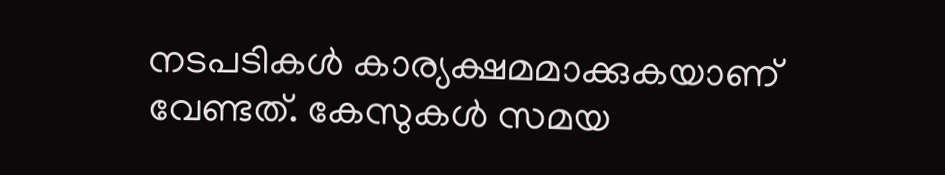നടപടികള്‍ കാര്യക്ഷമമാക്കുകയാണ് വേണ്ടത്. കേസുകള്‍ സമയ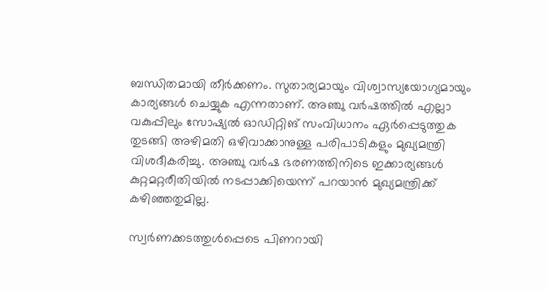ബന്ധിതമായി തീര്‍ക്കണം. സുതാര്യമായും വിശ്വാസ്യയോഗ്യമായും കാര്യങ്ങള്‍ ചെയ്യുക എന്നതാണ്. അഞ്ചു വര്‍ഷത്തില്‍ എല്ലാ വകുപ്പിലും സോഷ്യല്‍ ഓഡിറ്റിങ് സംവിധാനം ഏര്‍പ്പെടുത്തുക തുടങ്ങി അഴിമതി ഒഴിവാക്കാനുള്ള പരിപാടികളും മുഖ്യമന്ത്രി വിശദീകരിച്ചു. അഞ്ചു വര്‍ഷ ഭരണത്തിനിടെ ഇക്കാര്യങ്ങള്‍ കുറ്റമറ്റരീതിയില്‍ നടപ്പാക്കിയെന്ന് പറയാന്‍ മുഖ്യമന്ത്രിക്ക് കഴിഞ്ഞതുമില്ല.

സ്വര്‍ണക്കടത്തുള്‍പ്പെടെ പിണറായി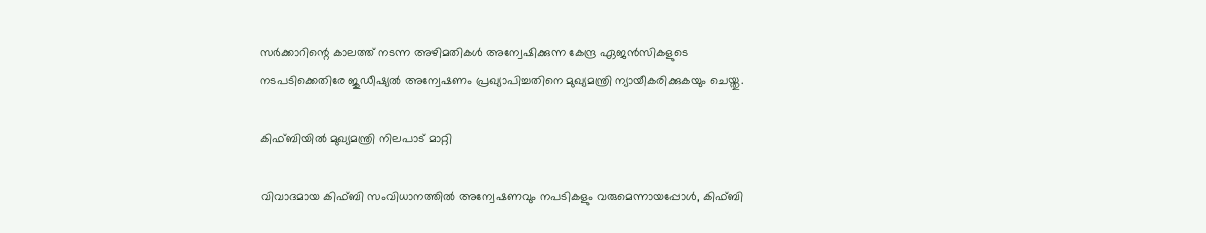സര്‍ക്കാറിന്റെ കാലത്ത് നടന്ന അഴിമതികള്‍ അന്വേഷിക്കുന്ന കേന്ദ്ര ഏജന്‍സികളുടെ നടപടിക്കെതിരേ ജുഡീഷ്യല്‍ അന്വേഷണം പ്രഖ്യാപിച്ചതിനെ മുഖ്യമന്ത്രി ന്യായീകരിക്കുകയും ചെയ്തു.

കിഫ്ബിയില്‍ മുഖ്യമന്ത്രി നിലപാട് മാറ്റി

വിവാദമായ കിഫ്ബി സംവിധാനത്തില്‍ അന്വേഷണവും നപടികളും വരുമെന്നായപ്പോള്‍, കിഫ്ബി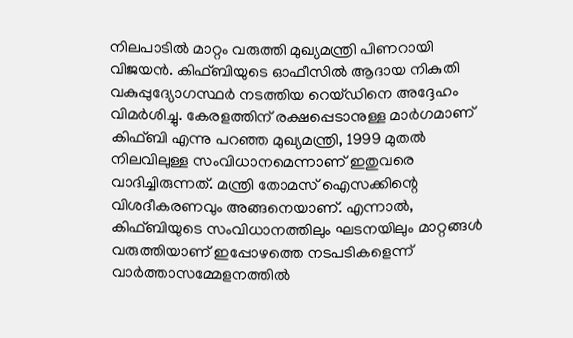നിലപാടില്‍ മാറ്റം വരുത്തി മുഖ്യമന്ത്രി പിണറായി വിജയന്‍. കിഫ്ബിയുടെ ഓഫീസില്‍ ആദായ നികുതി വകുപ്പുദ്യോഗസ്ഥര്‍ നടത്തിയ റെയ്ഡിനെ അദ്ദേഹം വിമര്‍ശിച്ചു. കേരളത്തിന് രക്ഷപ്പെടാനുള്ള മാര്‍ഗമാണ് കിഫ്ബി എന്നു പറഞ്ഞ മുഖ്യമന്ത്രി, 1999 മുതല്‍ നിലവിലുള്ള സംവിധാനമെന്നാണ് ഇതുവരെ വാദിച്ചിരുന്നത്. മന്ത്രി തോമസ് ഐസക്കിന്റെ വിശദീകരണവും അങ്ങനെയാണ്. എന്നാല്‍, കിഫ്ബിയുടെ സംവിധാനത്തിലും ഘടനയിലും മാറ്റങ്ങള്‍ വരുത്തിയാണ് ഇപ്പോഴത്തെ നടപടികളെന്ന് വാര്‍ത്താസമ്മേളനത്തില്‍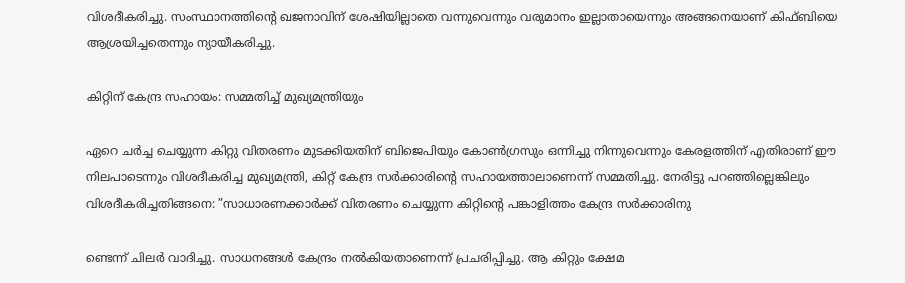വിശദീകരിച്ചു. സംസ്ഥാനത്തിന്റെ ഖജനാവിന് ശേഷിയില്ലാതെ വന്നുവെന്നും വരുമാനം ഇല്ലാതായെന്നും അങ്ങനെയാണ് കിഫ്ബിയെ ആശ്രയിച്ചതെന്നും ന്യായീകരിച്ചു.

കിറ്റിന് കേന്ദ്ര സഹായം: സമ്മതിച്ച് മുഖ്യമന്ത്രിയും

ഏറെ ചര്‍ച്ച ചെയ്യുന്ന കിറ്റു വിതരണം മുടക്കിയതിന് ബിജെപിയും കോണ്‍ഗ്രസും ഒന്നിച്ചു നിന്നുവെന്നും കേരളത്തിന് എതിരാണ് ഈ നിലപാടെന്നും വിശദീകരിച്ച മുഖ്യമന്ത്രി, കിറ്റ് കേന്ദ്ര സര്‍ക്കാരിന്റെ സഹായത്താലാണെന്ന് സമ്മതിച്ചു. നേരിട്ടു പറഞ്ഞില്ലെങ്കിലും വിശദീകരിച്ചതിങ്ങനെ: ”സാധാരണക്കാര്‍ക്ക് വിതരണം ചെയ്യുന്ന കിറ്റിന്റെ പങ്കാളിത്തം കേന്ദ്ര സര്‍ക്കാരിനു

ണ്ടെന്ന് ചിലര്‍ വാദിച്ചു. സാധനങ്ങള്‍ കേന്ദ്രം നല്‍കിയതാണെന്ന് പ്രചരിപ്പിച്ചു. ആ കിറ്റും ക്ഷേമ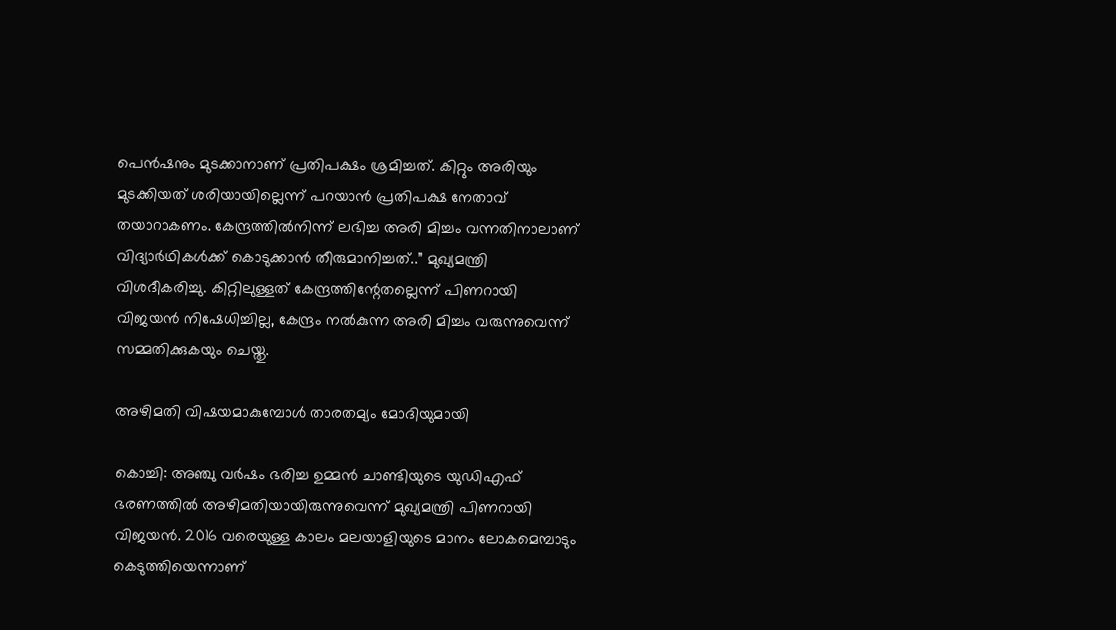പെന്‍ഷനും മുടക്കാനാണ് പ്രതിപക്ഷം ശ്രമിച്ചത്. കിറ്റും അരിയും മുടക്കിയത് ശരിയായില്ലെന്ന് പറയാന്‍ പ്രതിപക്ഷ നേതാവ് തയാറാകണം. കേന്ദ്രത്തില്‍നിന്ന് ലഭിച്ച അരി മിച്ചം വന്നതിനാലാണ് വിദ്യാര്‍ഥികള്‍ക്ക് കൊടുക്കാന്‍ തീരുമാനിച്ചത്..” മുഖ്യമന്ത്രി വിശദീകരിച്ചു. കിറ്റിലുള്ളത് കേന്ദ്രത്തിന്റേതല്ലെന്ന് പിണറായി വിജയന്‍ നിഷേധിച്ചില്ല, കേന്ദ്രം നല്‍കുന്ന അരി മിച്ചം വരുന്നുവെന്ന് സമ്മതിക്കുകയും ചെയ്തു.

അഴിമതി വിഷയമാകുമ്പോള്‍ താരതമ്യം മോദിയുമായി

കൊച്ചി: അഞ്ചു വര്‍ഷം ഭരിച്ച ഉമ്മന്‍ ചാണ്ടിയുടെ യുഡിഎഫ് ഭരണത്തില്‍ അഴിമതിയായിരുന്നുവെന്ന് മുഖ്യമന്ത്രി പിണറായി വിജയന്‍. 2016 വരെയുള്ള കാലം മലയാളിയുടെ മാനം ലോകമെമ്പാടും കെടുത്തിയെന്നാണ്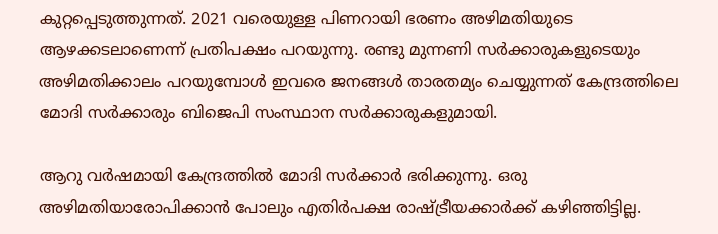കുറ്റപ്പെടുത്തുന്നത്. 2021 വരെയുള്ള പിണറായി ഭരണം അഴിമതിയുടെ ആഴക്കടലാണെന്ന് പ്രതിപക്ഷം പറയുന്നു. രണ്ടു മുന്നണി സര്‍ക്കാരുകളുടെയും അഴിമതിക്കാലം പറയുമ്പോള്‍ ഇവരെ ജനങ്ങള്‍ താരതമ്യം ചെയ്യുന്നത് കേന്ദ്രത്തിലെ മോദി സര്‍ക്കാരും ബിജെപി സംസ്ഥാന സര്‍ക്കാരുകളുമായി.

ആറു വര്‍ഷമായി കേന്ദ്രത്തില്‍ മോദി സര്‍ക്കാര്‍ ഭരിക്കുന്നു. ഒരു അഴിമതിയാരോപിക്കാന്‍ പോലും എതിര്‍പക്ഷ രാഷ്‌ട്രീയക്കാര്‍ക്ക് കഴിഞ്ഞിട്ടില്ല.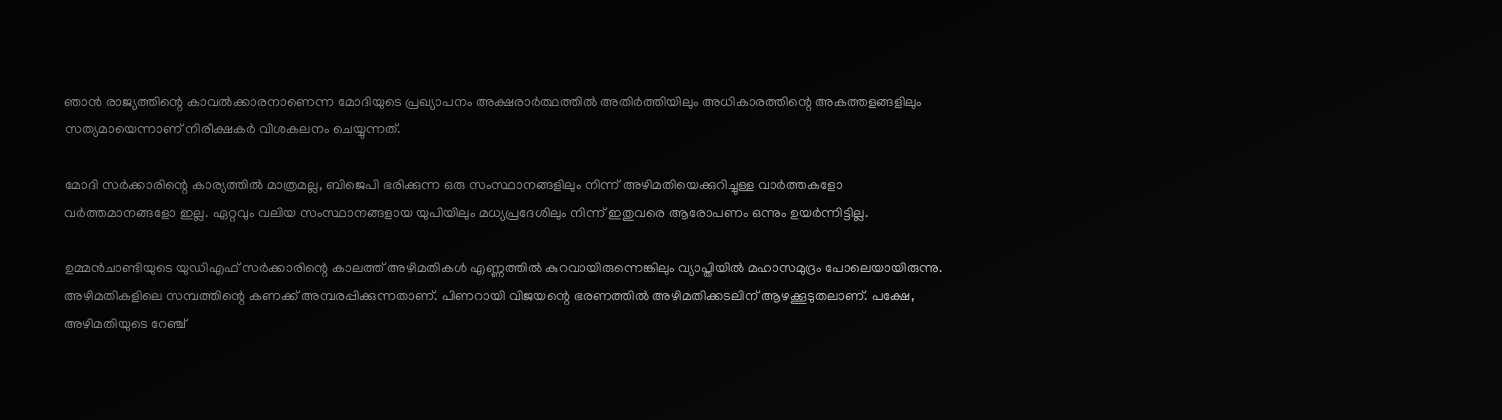ഞാന്‍ രാജ്യത്തിന്റെ കാവല്‍ക്കാരനാണെന്ന മോദിയുടെ പ്രഖ്യാപനം അക്ഷരാര്‍ത്ഥത്തില്‍ അതിര്‍ത്തിയിലും അധികാരത്തിന്റെ അകത്തളങ്ങളിലും സത്യമായെന്നാണ് നിരീക്ഷകര്‍ വിശകലനം ചെയ്യുന്നത്.

മോദി സര്‍ക്കാരിന്റെ കാര്യത്തില്‍ മാത്രമല്ല, ബിജെപി ഭരിക്കുന്ന ഒരു സംസ്ഥാനങ്ങളിലും നിന്ന് അഴിമതിയെക്കുറിച്ചുള്ള വാര്‍ത്തകളോ വര്‍ത്തമാനങ്ങളോ ഇല്ല. ഏറ്റവും വലിയ സംസ്ഥാനങ്ങളായ യുപിയിലും മധ്യപ്രദേശിലും നിന്ന് ഇതുവരെ ആരോപണം ഒന്നും ഉയര്‍ന്നിട്ടില്ല.

ഉമ്മന്‍ചാണ്ടിയുടെ യുഡിഎഫ് സര്‍ക്കാരിന്റെ കാലത്ത് അഴിമതികള്‍ എണ്ണത്തില്‍ കുറവായിരുന്നെങ്കിലും വ്യാപ്തിയില്‍ മഹാസമുദ്രം പോലെയായിരുന്നു. അഴിമതികളിലെ സമ്പത്തിന്റെ കണക്ക് അമ്പരപ്പിക്കുന്നതാണ്. പിണറായി വിജയന്റെ ഭരണത്തില്‍ അഴിമതിക്കടലിന് ആഴക്കൂടുതലാണ്. പക്ഷേ, അഴിമതിയുടെ റേഞ്ച്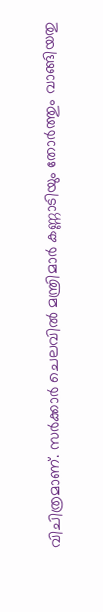വിചിത്രമാണ്. സര്‍ക്കാര്‍ ചെലവില്‍ മന്ത്രിമാര്‍ കണ്ണാടിയും തോര്‍ത്തും വാങ്ങിയതു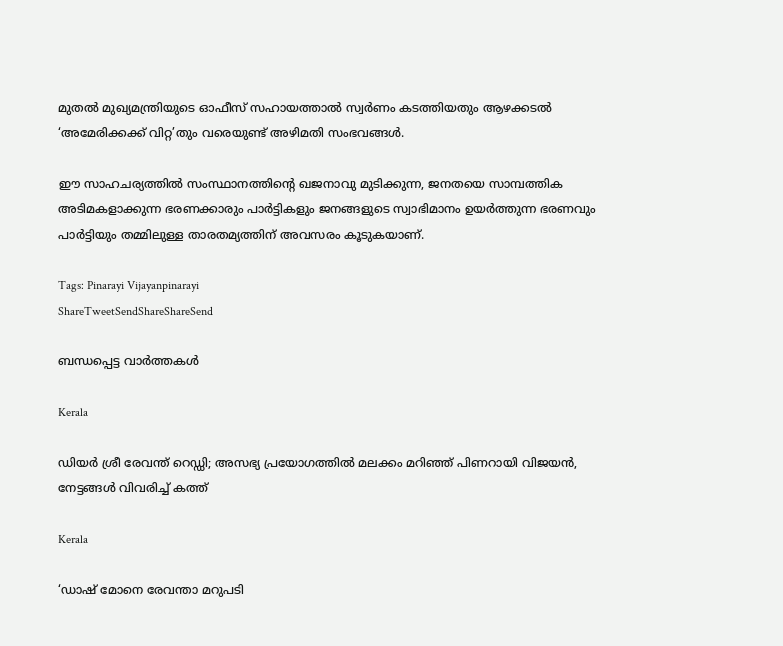മുതല്‍ മുഖ്യമന്ത്രിയുടെ ഓഫീസ് സഹായത്താല്‍ സ്വര്‍ണം കടത്തിയതും ആഴക്കടല്‍ ‘അമേരിക്കക്ക് വിറ്റ’തും വരെയുണ്ട് അഴിമതി സംഭവങ്ങള്‍.

ഈ സാഹചര്യത്തില്‍ സംസ്ഥാനത്തിന്റെ ഖജനാവു മുടിക്കുന്ന, ജനതയെ സാമ്പത്തിക അടിമകളാക്കുന്ന ഭരണക്കാരും പാര്‍ട്ടികളും ജനങ്ങളുടെ സ്വാഭിമാനം ഉയര്‍ത്തുന്ന ഭരണവും പാര്‍ട്ടിയും തമ്മിലുള്ള താരതമ്യത്തിന് അവസരം കൂടുകയാണ്.

Tags: Pinarayi Vijayanpinarayi
ShareTweetSendShareShareSend

ബന്ധപ്പെട്ട വാര്‍ത്തകള്‍

Kerala

ഡിയർ ശ്രീ രേവന്ത് റെഡ്ഡി; അസഭ്യ പ്രയോഗത്തിൽ മലക്കം മറിഞ്ഞ് പിണറായി വിജയൻ, നേട്ടങ്ങൾ വിവരിച്ച് കത്ത്

Kerala

‘ഡാഷ് മോനെ രേവന്താ മറുപടി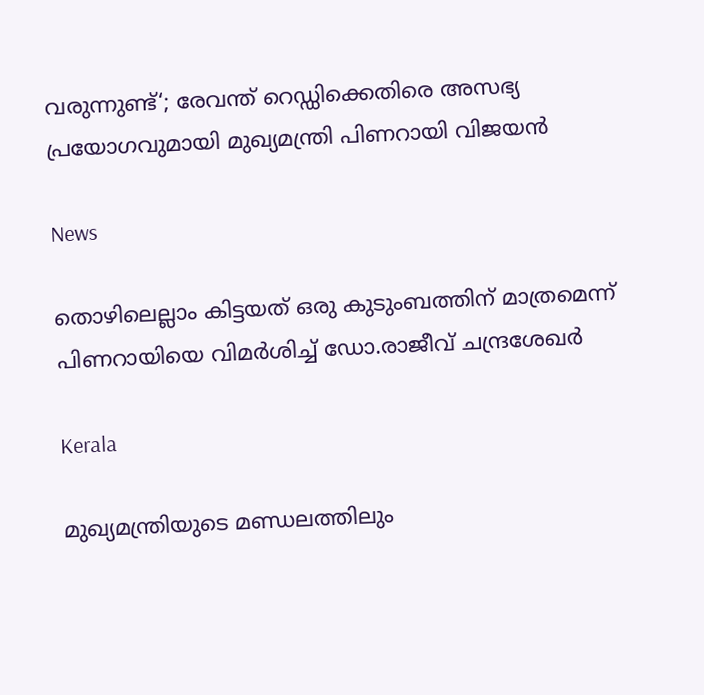വരുന്നുണ്ട്‘; രേവന്ത് റെഡ്ഡിക്കെതിരെ അസഭ്യ പ്രയോഗവുമായി മുഖ്യമന്ത്രി പിണറായി വിജയൻ

News

തൊഴിലെല്ലാം കിട്ടയത് ഒരു കുടുംബത്തിന് മാത്രമെന്ന് പിണറായിയെ വിമർശിച്ച് ഡോ.രാജീവ് ചന്ദ്രശേഖർ

Kerala

മുഖ്യമന്ത്രിയുടെ മണ്ഡലത്തിലും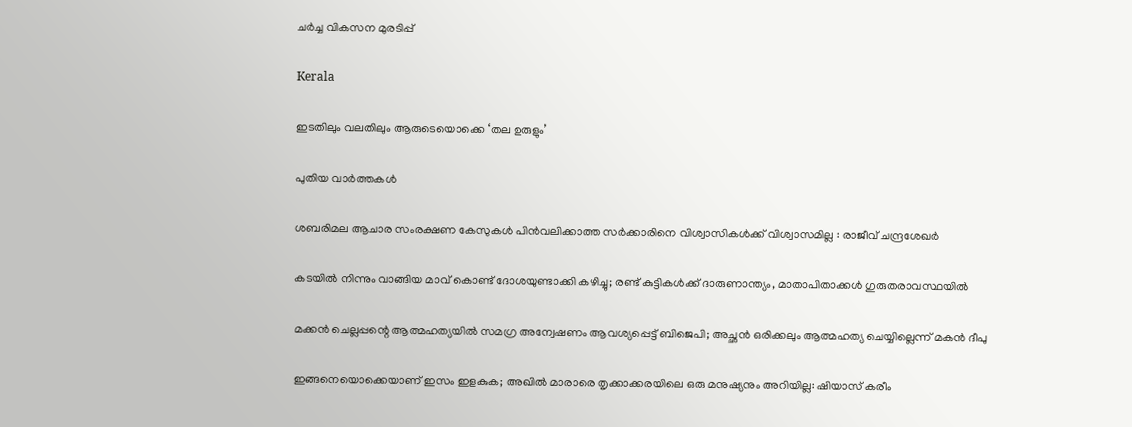ചര്‍ച്ച വികസന മുരടിപ്പ്

Kerala

ഇടതിലും വലതിലും ആരുടെയൊക്കെ ‘തല ഉരുളും’

പുതിയ വാര്‍ത്തകള്‍

ശബരിമല ആചാര സംരക്ഷണ കേസുകൾ പിൻവലിക്കാത്ത സർക്കാരിനെ വിശ്വാസികൾക്ക് വിശ്വാസമില്ല : രാജീവ്‌ ചന്ദ്രശേഖർ

കടയിൽ നിന്നും വാങ്ങിയ മാവ് കൊണ്ട് ദോശയുണ്ടാക്കി കഴിച്ചു; രണ്ട് കുട്ടികൾക്ക് ദാരുണാന്ത്യം, മാതാപിതാക്കൾ ഗുരുതരാവസ്ഥയിൽ

മക്കൻ ചെല്ലപ്പന്റെ ആത്മഹത്യയിൽ സമഗ്ര അന്വേഷണം ആവശ്യപ്പെട്ട് ബിജെപി; അച്ഛൻ ഒരിക്കലും ആത്മഹത്യ ചെയ്യില്ലെന്ന് മകൻ ദീപു

ഇങ്ങനെയൊക്കെയാണ് ഇസം ഇളകുക; അഖില്‍ മാരാരെ തൃക്കാക്കരയിലെ ഒരു മനുഷ്യനും അറിയില്ല: ഷിയാസ് കരീം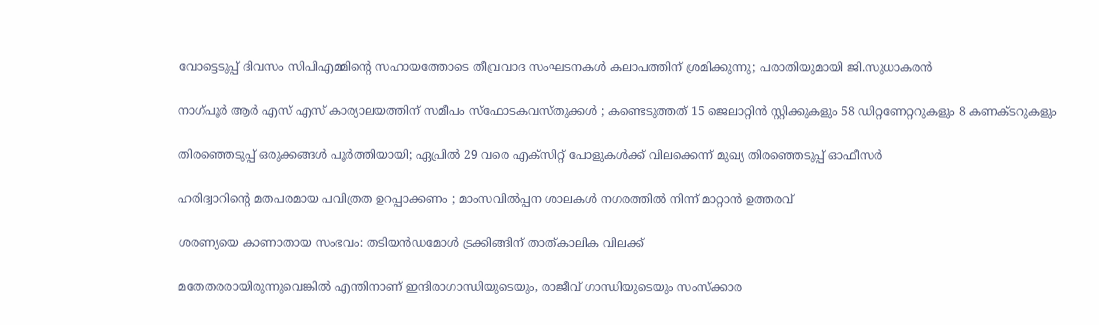വോട്ടെടുപ്പ് ദിവസം സിപിഎമ്മിന്റെ സഹായത്തോടെ തീവ്രവാദ സംഘടനകൾ കലാപത്തിന് ശ്രമിക്കുന്നു; പരാതിയുമായി ജി.സുധാകരൻ

നാഗ്പൂർ ആർ എസ് എസ് കാര്യാലയത്തിന് സമീപം സ്ഫോടകവസ്തുക്കൾ ; കണ്ടെടുത്തത് 15 ജെലാറ്റിൻ സ്റ്റിക്കുകളും 58 ഡിറ്റണേറ്ററുകളും 8 കണക്ടറുകളും

തിരഞ്ഞെടുപ്പ് ഒരുക്കങ്ങള്‍ പൂര്‍ത്തിയായി; ഏപ്രില്‍ 29 വരെ എക്സിറ്റ് പോളുകള്‍ക്ക് വിലക്കെന്ന് മുഖ്യ തിരഞ്ഞെടുപ്പ് ഓഫീസര്‍

ഹരിദ്വാറിന്റെ മതപരമായ പവിത്രത ഉറപ്പാക്കണം ; മാംസവിൽപ്പന ശാലകൾ നഗരത്തിൽ നിന്ന് മാറ്റാൻ ഉത്തരവ്

ശരണ്യയെ കാണാതായ സംഭവം: തടിയൻഡമോൾ ട്രക്കിങ്ങിന് താത്കാലിക വിലക്ക്

മതേതരരായിരുന്നുവെങ്കിൽ എന്തിനാണ് ഇന്ദിരാഗാന്ധിയുടെയും, രാജീവ് ഗാന്ധിയുടെയും സംസ്ക്കാര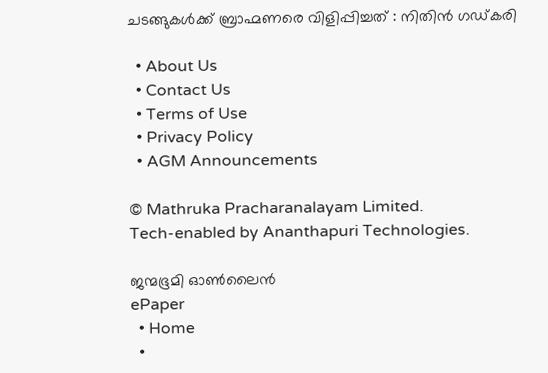ചടങ്ങുകൾക്ക് ബ്രാഹ്മണരെ വിളിപ്പിച്ചത് : നിതിൻ ഗഡ്കരി

  • About Us
  • Contact Us
  • Terms of Use
  • Privacy Policy
  • AGM Announcements

© Mathruka Pracharanalayam Limited.
Tech-enabled by Ananthapuri Technologies.

ജന്മഭൂമി ഓണ്‍ലൈന്‍
ePaper
  • Home
  •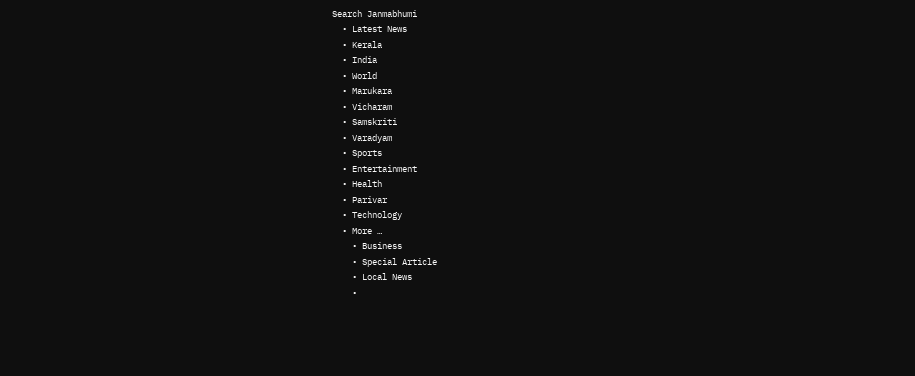Search Janmabhumi
  • Latest News
  • Kerala
  • India
  • World
  • Marukara
  • Vicharam
  • Samskriti
  • Varadyam
  • Sports
  • Entertainment
  • Health
  • Parivar
  • Technology
  • More …
    • Business
    • Special Article
    • Local News
    •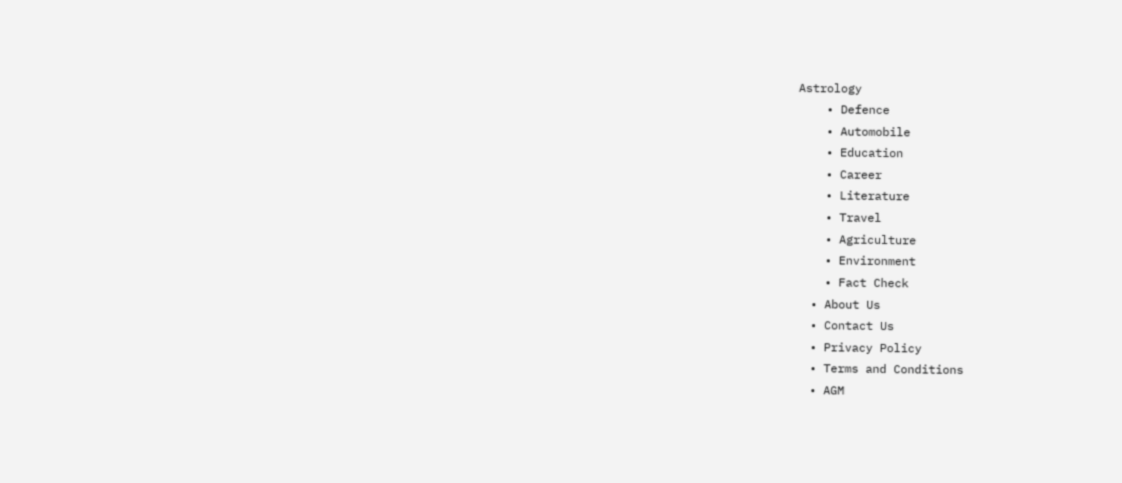Astrology
    • Defence
    • Automobile
    • Education
    • Career
    • Literature
    • Travel
    • Agriculture
    • Environment
    • Fact Check
  • About Us
  • Contact Us
  • Privacy Policy
  • Terms and Conditions
  • AGM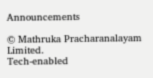Announcements

© Mathruka Pracharanalayam Limited.
Tech-enabled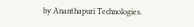by Ananthapuri Technologies.